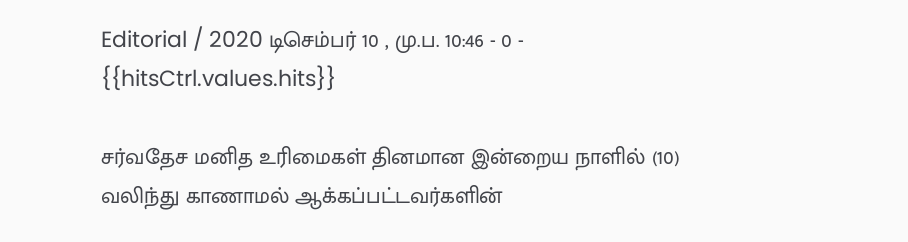Editorial / 2020 டிசெம்பர் 10 , மு.ப. 10:46 - 0 - {{hitsCtrl.values.hits}}

சர்வதேச மனித உரிமைகள் தினமான இன்றைய நாளில் (10) வலிந்து காணாமல் ஆக்கப்பட்டவர்களின்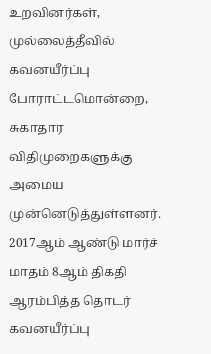உறவினர்கள், முல்லைத்தீவில் கவனயீர்ப்பு போராட்டமொன்றை, சுகாதார விதிமுறைகளுக்கு அமைய முன்னெடுத்துள்ளனர்.
2017ஆம் ஆண்டு மார்ச் மாதம் 8ஆம் திகதி ஆரம்பித்த தொடர் கவனயீர்ப்பு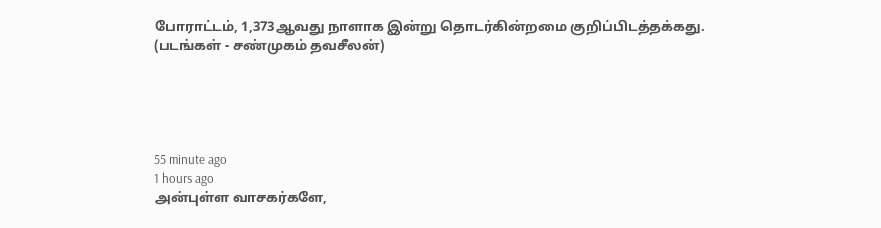போராட்டம், 1,373ஆவது நாளாக இன்று தொடர்கின்றமை குறிப்பிடத்தக்கது.
(படங்கள் - சண்முகம் தவசீலன்)





55 minute ago
1 hours ago
அன்புள்ள வாசகர்களே,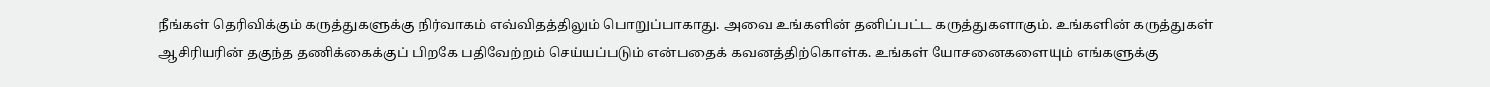நீங்கள் தெரிவிக்கும் கருத்துகளுக்கு நிர்வாகம் எவ்விதத்திலும் பொறுப்பாகாது. அவை உங்களின் தனிப்பட்ட கருத்துகளாகும். உங்களின் கருத்துகள் ஆசிரியரின் தகுந்த தணிக்கைக்குப் பிறகே பதிவேற்றம் செய்யப்படும் என்பதைக் கவனத்திற்கொள்க. உங்கள் யோசனைகளையும் எங்களுக்கு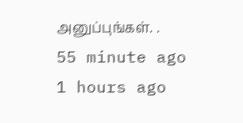அனுப்புங்கள். .
55 minute ago
1 hours ago